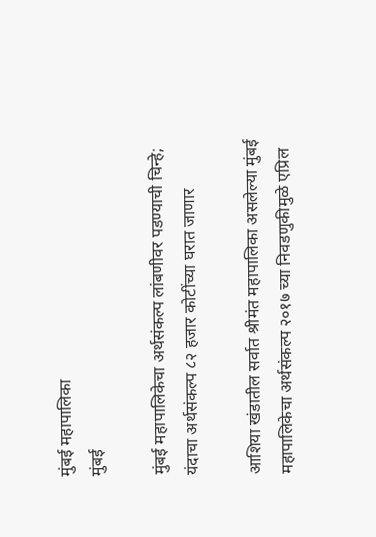मुंबई महापालिका
मुंबई

मुंबई महापालिकेचा अर्थसंकल्प लांबणीवर पडण्याची चिन्हे; यंदाचा अर्थसंकल्प ८२ हजार कोटींच्या घरात जाणार

आशिया खंडातील सर्वात श्रीमंत महापालिका असलेल्या मुंबई महापालिकेचा अर्थसंकल्प २०१७ च्या निवडणुकीमुळे एप्रिल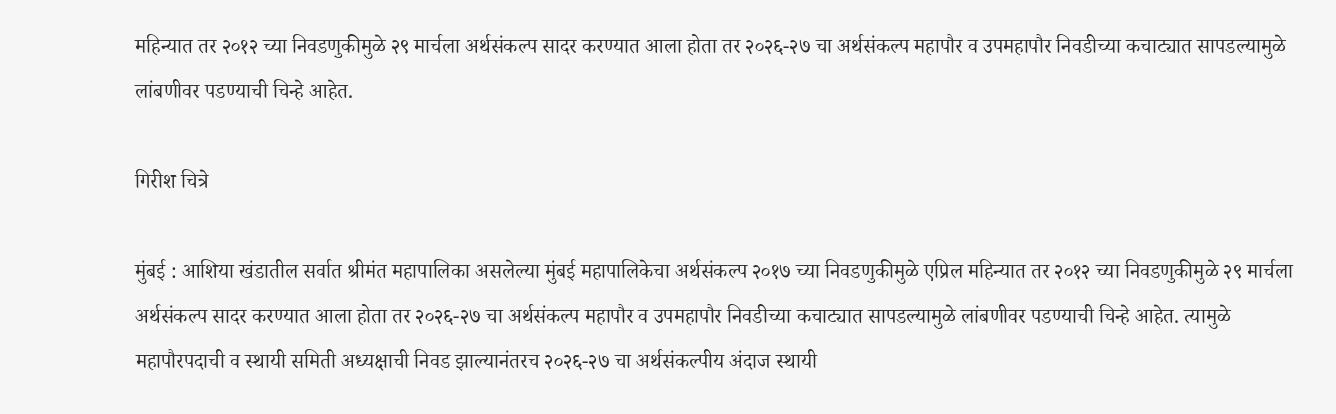महिन्यात तर २०१२ च्या निवडणुकीमुळे २९ मार्चला अर्थसंकल्प सादर करण्यात आला होता तर २०२६-२७ चा अर्थसंकल्प महापौर व उपमहापौर निवडीच्या कचाट्यात सापडल्यामुळे लांबणीवर पडण्याची चिन्हे आहेत.

गिरीश चित्रे

मुंबई : आशिया खंडातील सर्वात श्रीमंत महापालिका असलेल्या मुंबई महापालिकेचा अर्थसंकल्प २०१७ च्या निवडणुकीमुळे एप्रिल महिन्यात तर २०१२ च्या निवडणुकीमुळे २९ मार्चला अर्थसंकल्प सादर करण्यात आला होता तर २०२६-२७ चा अर्थसंकल्प महापौर व उपमहापौर निवडीच्या कचाट्यात सापडल्यामुळे लांबणीवर पडण्याची चिन्हे आहेत. त्यामुळे महापौरपदाची व स्थायी समिती अध्यक्षाची निवड झाल्यानंतरच २०२६-२७ चा अर्थसंकल्पीय अंदाज स्थायी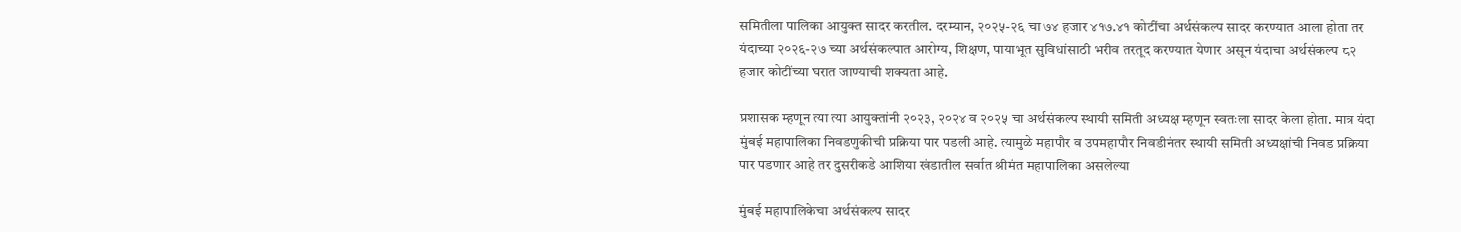समितीला पालिका आयुक्त सादर करतील. दरम्यान, २०२५-२६ चा ७४ हजार ४१७.४१ कोटींचा अर्थसंकल्प सादर करण्यात आला होता तर यंदाच्या २०२६-२७ च्या अर्थसंकल्पात आरोग्य, शिक्षण, पायाभूत सुविधांसाठी भरीव तरतूद करण्यात येणार असून यंदाचा अर्थसंकल्प ८२ हजार कोटींच्या घरात जाण्याची शक्यता आहे.

प्रशासक म्हणून त्या त्या आयुक्तांनी २०२३, २०२४ व २०२५ चा अर्थसंकल्प स्थायी समिती अध्यक्ष म्हणून स्वतःला सादर केला होता. मात्र यंदा मुंबई महापालिका निवडणुकीची प्रक्रिया पार पडली आहे. त्यामुळे महापौर व उपमहापौर निवडीनंतर स्थायी समिती अध्यक्षांची निवड प्रक्रिया पार पडणार आहे तर दुसरीकडे आशिया खंडातील सर्वात श्रीमंत महापालिका असलेल्या

मुंबई महापालिकेचा अर्थसंकल्प सादर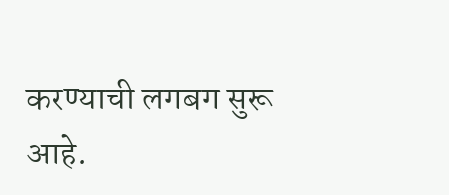करण्याची लगबग सुरू आहे.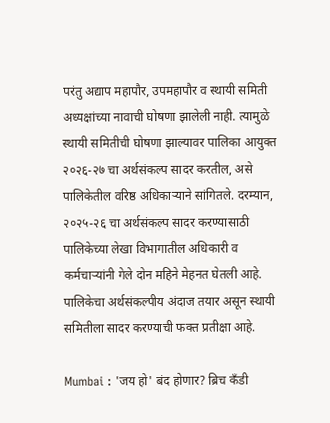परंतु अद्याप महापौर, उपमहापौर व स्थायी समिती अध्यक्षांच्या नावाची घोषणा झालेली नाही. त्यामुळे स्थायी समितीची घोषणा झाल्यावर पालिका आयुक्त २०२६-२७ चा अर्थसंकल्प सादर करतील, असे पालिकेतील वरिष्ठ अधिकाऱ्याने सांगितले. दरम्यान, २०२५-२६ चा अर्थसंकल्प सादर करण्यासाठी पालिकेच्या लेखा विभागातील अधिकारी व कर्मचाऱ्यांनी गेले दोन महिने मेहनत घेतली आहे. पालिकेचा अर्थसंकल्पीय अंदाज तयार असून स्थायी समितीला सादर करण्याची फक्त प्रतीक्षा आहे.

Mumbai : 'जय हो' बंद होणार? ब्रिच कँडी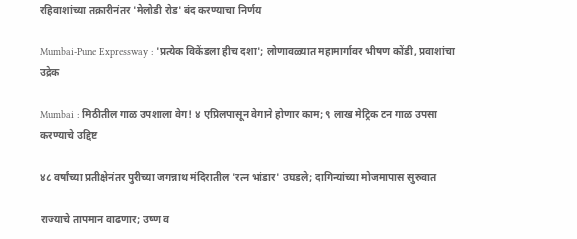रहिवाशांच्या तक्रारीनंतर 'मेलोडी रोड' बंद करण्याचा निर्णय

Mumbai-Pune Expressway : 'प्रत्येक विकेंडला हीच दशा'; लोणावळ्यात महामार्गावर भीषण कोंडी, प्रवाशांचा उद्रेक

Mumbai : मिठीतील गाळ उपशाला वेग! ४ एप्रिलपासून वेगाने होणार काम; ९ लाख मेट्रिक टन गाळ उपसा करण्याचे उद्दिष्ट

४८ वर्षांच्या प्रतीक्षेनंतर पुरीच्या जगन्नाथ मंदिरातील 'रत्न भांडार' उघडले; दागिन्यांच्या मोजमापास सुरुवात

राज्याचे तापमान वाढणार; उष्ण व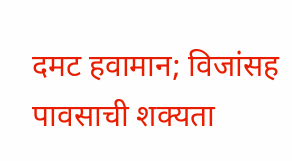दमट हवामान; विजांसह पावसाची शक्यता